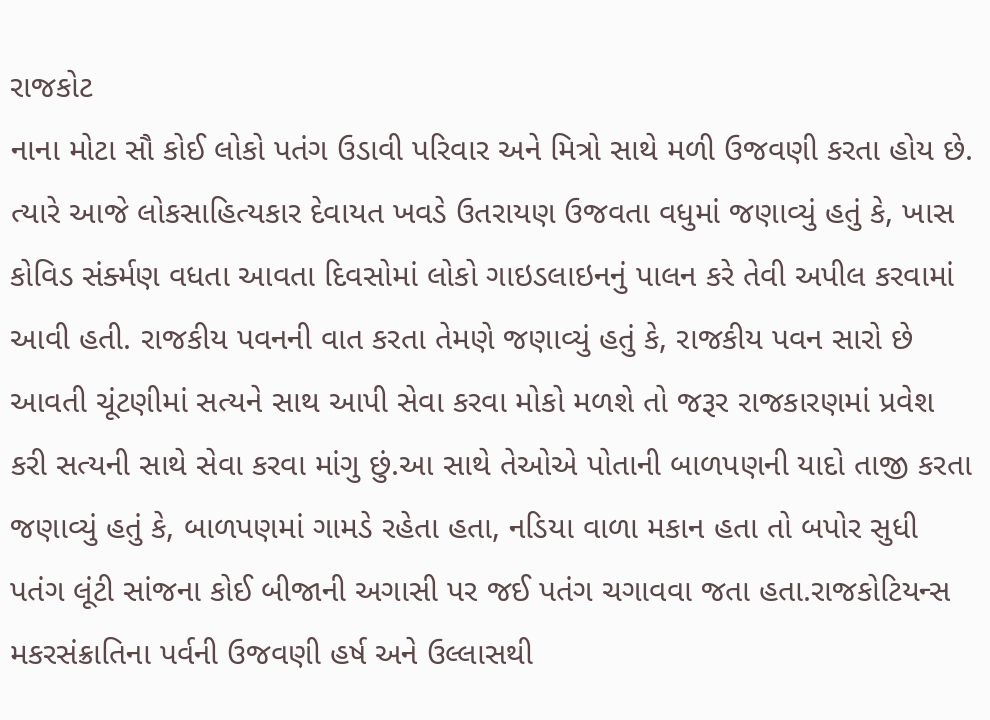રાજકોટ
નાના મોટા સૌ કોઈ લોકો પતંગ ઉડાવી પરિવાર અને મિત્રો સાથે મળી ઉજવણી કરતા હોય છે. ત્યારે આજે લોકસાહિત્યકાર દેવાયત ખવડે ઉતરાયણ ઉજવતા વધુમાં જણાવ્યું હતું કે, ખાસ કોવિડ સંર્ક્મણ વધતા આવતા દિવસોમાં લોકો ગાઇડલાઇનનું પાલન કરે તેવી અપીલ કરવામાં આવી હતી. રાજકીય પવનની વાત કરતા તેમણે જણાવ્યું હતું કે, રાજકીય પવન સારો છે આવતી ચૂંટણીમાં સત્યને સાથ આપી સેવા કરવા મોકો મળશે તો જરૂર રાજકારણમાં પ્રવેશ કરી સત્યની સાથે સેવા કરવા માંગુ છું.આ સાથે તેઓએ પોતાની બાળપણની યાદો તાજી કરતા જણાવ્યું હતું કે, બાળપણમાં ગામડે રહેતા હતા, નડિયા વાળા મકાન હતા તો બપોર સુધી પતંગ લૂંટી સાંજના કોઈ બીજાની અગાસી પર જઈ પતંગ ચગાવવા જતા હતા.રાજકોટિયન્સ મકરસંક્રાતિના પર્વની ઉજવણી હર્ષ અને ઉલ્લાસથી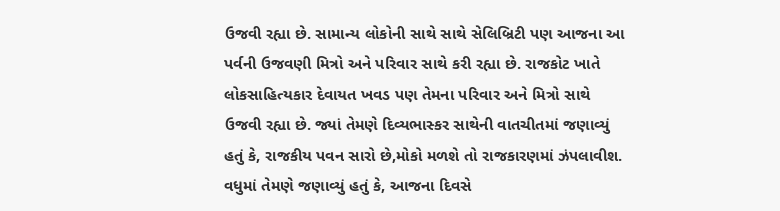ઉજવી રહ્યા છે. સામાન્ય લોકોની સાથે સાથે સેલિબ્રિટી પણ આજના આ પર્વની ઉજવણી મિત્રો અને પરિવાર સાથે કરી રહ્યા છે. રાજકોટ ખાતે લોકસાહિત્યકાર દેવાયત ખવડ પણ તેમના પરિવાર અને મિત્રો સાથે ઉજવી રહ્યા છે. જ્યાં તેમણે દિવ્યભાસ્કર સાથેની વાતચીતમાં જણાવ્યું હતું કે, રાજકીય પવન સારો છે,મોકો મળશે તો રાજકારણમાં ઝંપલાવીશ. વધુમાં તેમણે જણાવ્યું હતું કે, આજના દિવસે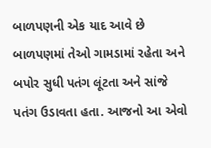બાળપણની એક યાદ આવે છે બાળપણમાં તેઓ ગામડામાં રહેતા અને બપોર સુધી પતંગ લૂંટતા અને સાંજે પતંગ ઉડાવતા હતા. આજનો આ એવો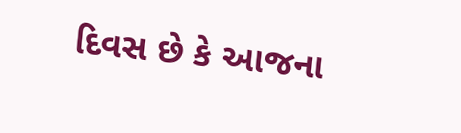દિવસ છે કે આજના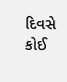દિવસે કોઈ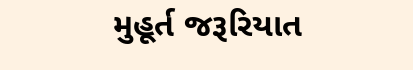મુહૂર્ત જરૂરિયાત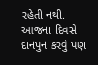રહેતી નથી. આજના દિવસે દાનપુન કરવું પણ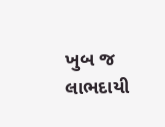ખુબ જ લાભદાયી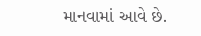માનવામાં આવે છે.